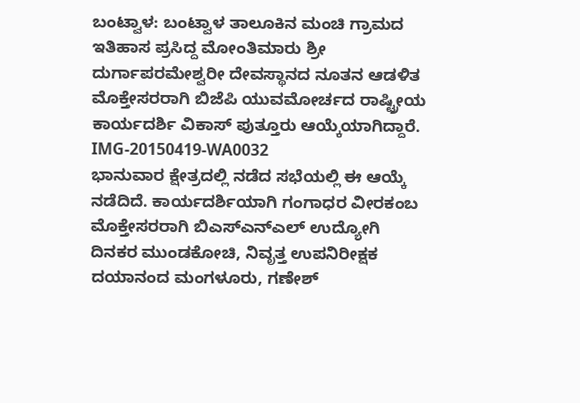ಬಂಟ್ವಾಳ: ಬಂಟ್ವಾಳ ತಾಲೂಕಿನ ಮಂಚಿ ಗ್ರಾಮದ ಇತಿಹಾಸ ಪ್ರಸಿದ್ದ ಮೋಂತಿಮಾರು ಶ್ರೀ ದುರ್ಗಾಪರಮೇಶ್ವರೀ ದೇವಸ್ಥಾನದ ನೂತನ ಆಡಳಿತ ಮೊಕ್ತೇಸರರಾಗಿ ಬಿಜೆಪಿ ಯುವಮೋರ್ಚದ ರಾಷ್ಟ್ರೀಯ ಕಾರ್ಯದರ್ಶಿ ವಿಕಾಸ್ ಪುತ್ತೂರು ಆಯ್ಕೆಯಾಗಿದ್ದಾರೆ.
IMG-20150419-WA0032
ಭಾನುವಾರ ಕ್ಷೇತ್ರದಲ್ಲಿ ನಡೆದ ಸಭೆಯಲ್ಲಿ ಈ ಆಯ್ಕೆ ನಡೆದಿದೆ. ಕಾರ್ಯದರ್ಶಿಯಾಗಿ ಗಂಗಾಧರ ವೀರಕಂಬ ಮೊಕ್ತೇಸರರಾಗಿ ಬಿಎಸ್‍ಎನ್‍ಎಲ್ ಉದ್ಯೋಗಿ ದಿನಕರ ಮುಂಡಕೋಚಿ, ನಿವೃತ್ತ ಉಪನಿರೀಕ್ಷಕ ದಯಾನಂದ ಮಂಗಳೂರು, ಗಣೇಶ್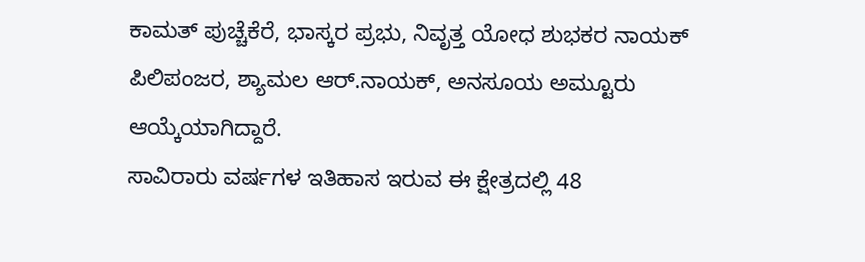ಕಾಮತ್ ಪುಚ್ಚೆಕೆರೆ, ಭಾಸ್ಕರ ಪ್ರಭು, ನಿವೃತ್ತ ಯೋಧ ಶುಭಕರ ನಾಯಕ್ ಪಿಲಿಪಂಜರ, ಶ್ಯಾಮಲ ಆರ್.ನಾಯಕ್, ಅನಸೂಯ ಅಮ್ಟೂರು ಆಯ್ಕೆಯಾಗಿದ್ದಾರೆ.
ಸಾವಿರಾರು ವರ್ಷಗಳ ಇತಿಹಾಸ ಇರುವ ಈ ಕ್ಷೇತ್ರದಲ್ಲಿ 48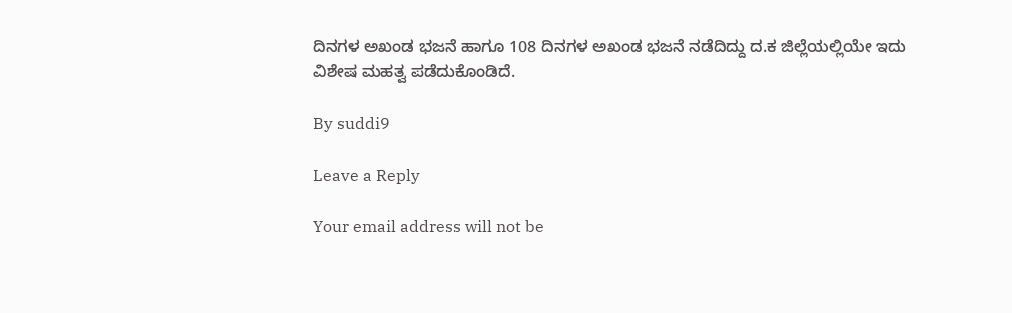ದಿನಗಳ ಅಖಂಡ ಭಜನೆ ಹಾಗೂ 108 ದಿನಗಳ ಅಖಂಡ ಭಜನೆ ನಡೆದಿದ್ದು ದ.ಕ ಜಿಲ್ಲೆಯಲ್ಲಿಯೇ ಇದು ವಿಶೇಷ ಮಹತ್ವ ಪಡೆದುಕೊಂಡಿದೆ.

By suddi9

Leave a Reply

Your email address will not be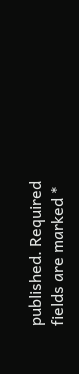published. Required fields are marked *